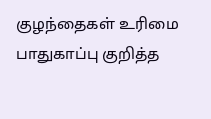குழந்தைகள் உரிமை பாதுகாப்பு குறித்த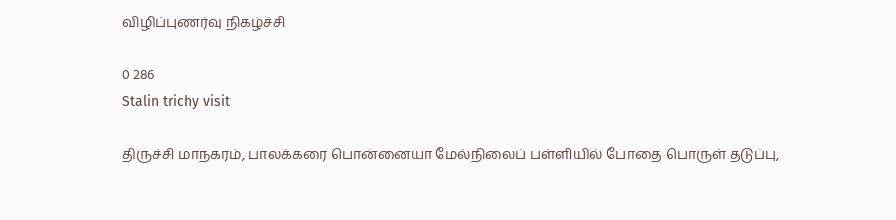விழிப்புணர்வு நிகழ்ச்சி

0 286
Stalin trichy visit

திருச்சி மாநகரம், பாலக்கரை பொன்னையா மேல்நிலைப் பள்ளியில் போதை பொருள் தடுப்பு,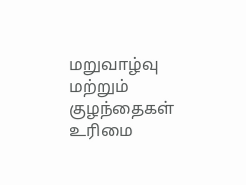மறுவாழ்வு மற்றும் குழந்தைகள் உரிமை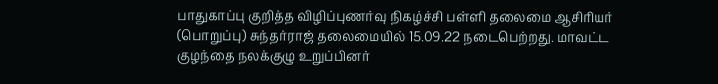பாதுகாப்பு குறித்த விழிப்புணர்வு நிகழ்ச்சி பள்ளி தலைமை ஆசிரியர் (பொறுப்பு) சுந்தர்ராஜ் தலைமையில் 15.09.22 நடைபெற்றது. மாவட்ட குழந்தை நலக்குழு உறுப்பினர்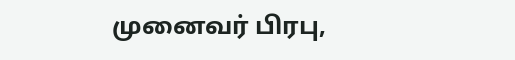முனைவர் பிரபு,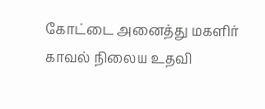கோட்டை அனைத்து மகளிர் காவல் நிலைய உதவி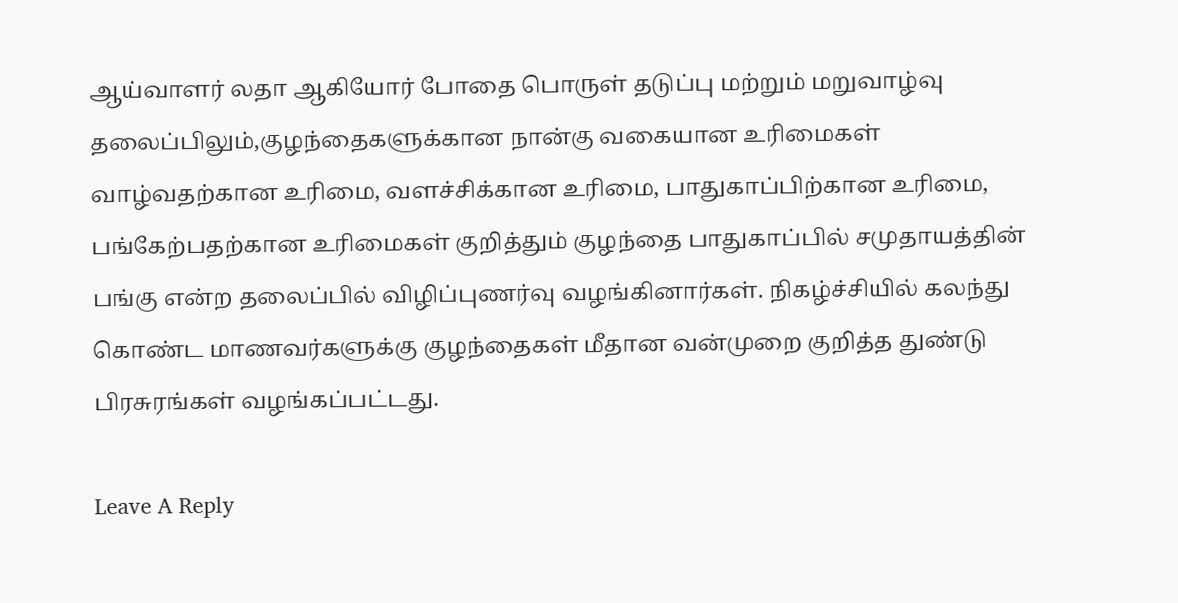ஆய்வாளர் லதா ஆகியோர் போதை பொருள் தடுப்பு மற்றும் மறுவாழ்வு தலைப்பிலும்,குழந்தைகளுக்கான நான்கு வகையான உரிமைகள் வாழ்வதற்கான உரிமை, வளச்சிக்கான உரிமை, பாதுகாப்பிற்கான உரிமை, பங்கேற்பதற்கான உரிமைகள் குறித்தும் குழந்தை பாதுகாப்பில் சமுதாயத்தின் பங்கு என்ற தலைப்பில் விழிப்புணர்வு வழங்கினார்கள். நிகழ்ச்சியில் கலந்து கொண்ட மாணவர்களுக்கு குழந்தைகள் மீதான வன்முறை குறித்த துண்டு பிரசுரங்கள் வழங்கப்பட்டது.

Leave A Reply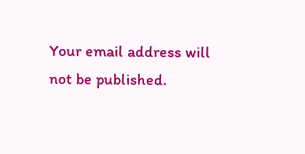Your email address will not be published.